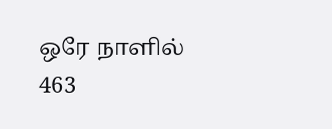ஒரே நாளில் 463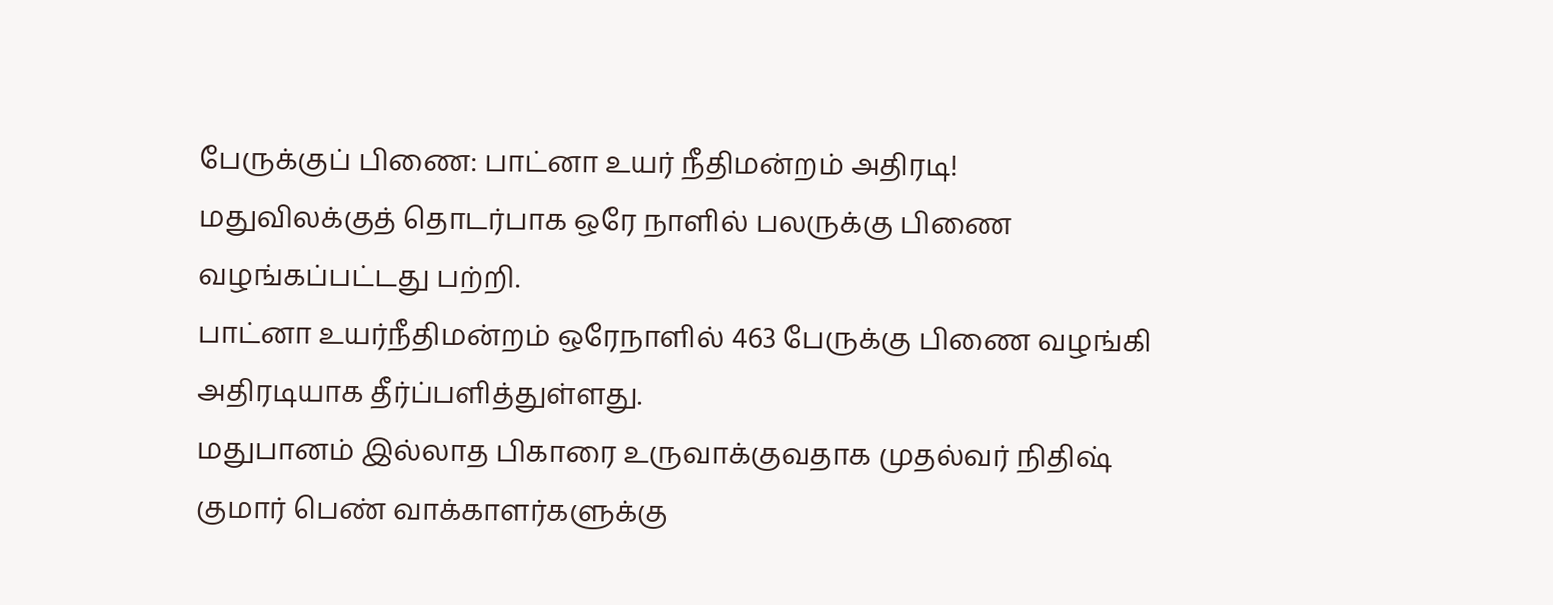பேருக்குப் பிணை: பாட்னா உயர் நீதிமன்றம் அதிரடி!
மதுவிலக்குத் தொடர்பாக ஒரே நாளில் பலருக்கு பிணை வழங்கப்பட்டது பற்றி.
பாட்னா உயர்நீதிமன்றம் ஒரேநாளில் 463 பேருக்கு பிணை வழங்கி அதிரடியாக தீர்ப்பளித்துள்ளது.
மதுபானம் இல்லாத பிகாரை உருவாக்குவதாக முதல்வர் நிதிஷ் குமார் பெண் வாக்காளர்களுக்கு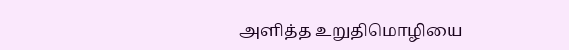அளித்த உறுதிமொழியை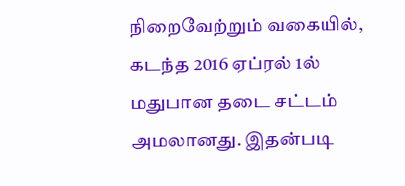நிறைவேற்றும் வகையில், கடந்த 2016 ஏப்ரல் 1ல் மதுபான தடை சட்டம் அமலானது. இதன்படி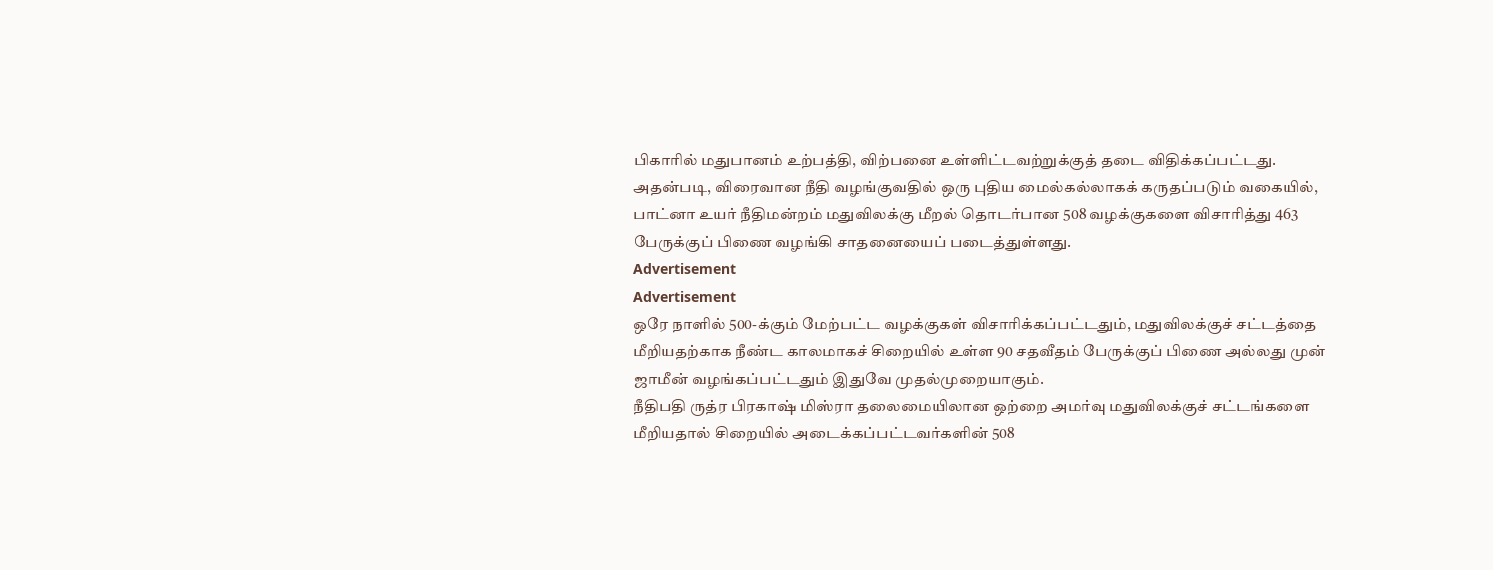பிகாரில் மதுபானம் உற்பத்தி, விற்பனை உள்ளிட்டவற்றுக்குத் தடை விதிக்கப்பட்டது.
அதன்படி, விரைவான நீதி வழங்குவதில் ஒரு புதிய மைல்கல்லாகக் கருதப்படும் வகையில், பாட்னா உயர் நீதிமன்றம் மதுவிலக்கு மீறல் தொடர்பான 508 வழக்குகளை விசாரித்து 463 பேருக்குப் பிணை வழங்கி சாதனையைப் படைத்துள்ளது.
Advertisement
Advertisement
ஒரே நாளில் 500-க்கும் மேற்பட்ட வழக்குகள் விசாரிக்கப்பட்டதும், மதுவிலக்குச் சட்டத்தை மீறியதற்காக நீண்ட காலமாகச் சிறையில் உள்ள 90 சதவீதம் பேருக்குப் பிணை அல்லது முன் ஜாமீன் வழங்கப்பட்டதும் இதுவே முதல்முறையாகும்.
நீதிபதி ருத்ர பிரகாஷ் மிஸ்ரா தலைமையிலான ஒற்றை அமர்வு மதுவிலக்குச் சட்டங்களை மீறியதால் சிறையில் அடைக்கப்பட்டவர்களின் 508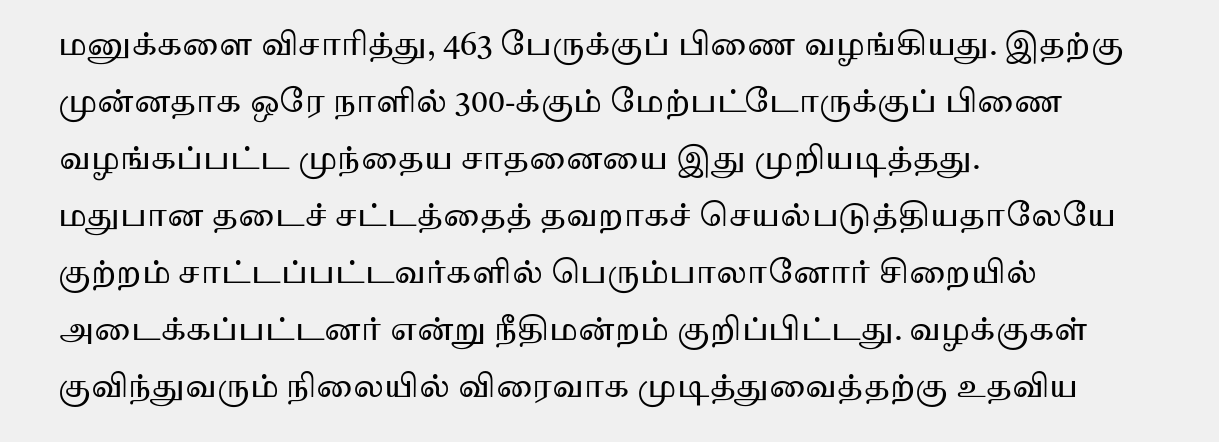மனுக்களை விசாரித்து, 463 பேருக்குப் பிணை வழங்கியது. இதற்கு முன்னதாக ஒரே நாளில் 300-க்கும் மேற்பட்டோருக்குப் பிணை வழங்கப்பட்ட முந்தைய சாதனையை இது முறியடித்தது.
மதுபான தடைச் சட்டத்தைத் தவறாகச் செயல்படுத்தியதாலேயே குற்றம் சாட்டப்பட்டவர்களில் பெரும்பாலானோர் சிறையில் அடைக்கப்பட்டனர் என்று நீதிமன்றம் குறிப்பிட்டது. வழக்குகள் குவிந்துவரும் நிலையில் விரைவாக முடித்துவைத்தற்கு உதவிய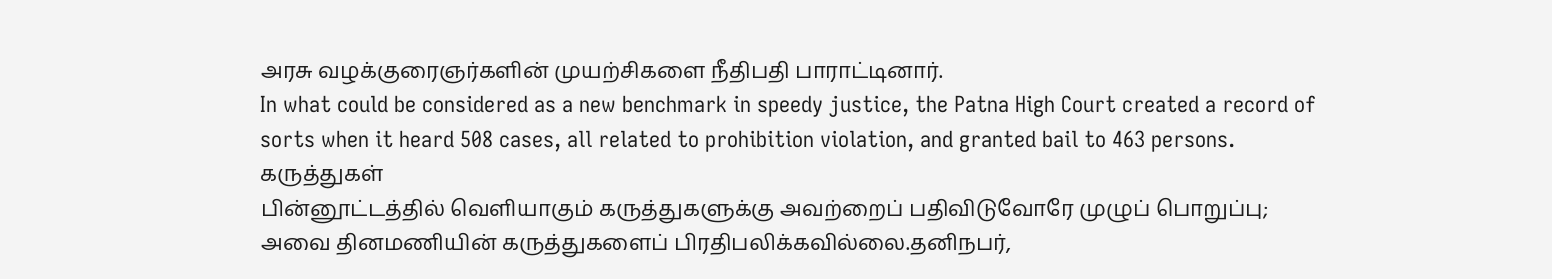அரசு வழக்குரைஞர்களின் முயற்சிகளை நீதிபதி பாராட்டினார்.
In what could be considered as a new benchmark in speedy justice, the Patna High Court created a record of sorts when it heard 508 cases, all related to prohibition violation, and granted bail to 463 persons.
கருத்துகள்
பின்னூட்டத்தில் வெளியாகும் கருத்துகளுக்கு அவற்றைப் பதிவிடுவோரே முழுப் பொறுப்பு; அவை தினமணியின் கருத்துகளைப் பிரதிபலிக்கவில்லை.தனிநபர்,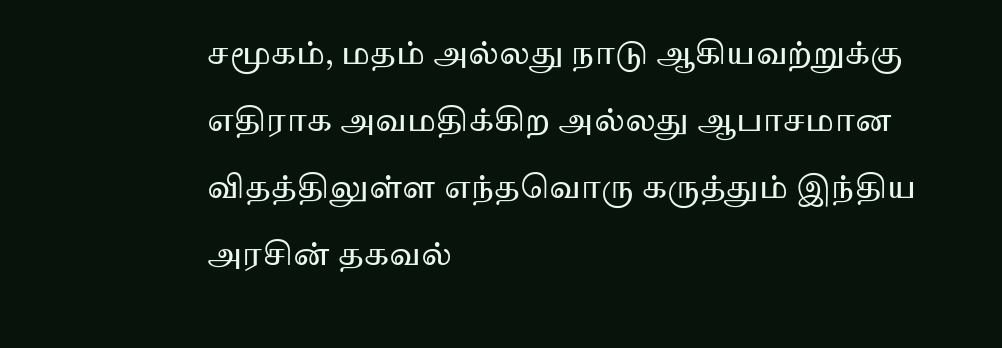சமூகம், மதம் அல்லது நாடு ஆகியவற்றுக்கு எதிராக அவமதிக்கிற அல்லது ஆபாசமான விதத்திலுள்ள எந்தவொரு கருத்தும் இந்திய அரசின் தகவல்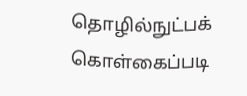தொழில்நுட்பக் கொள்கைப்படி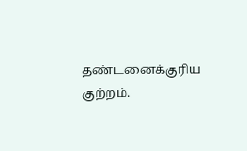தண்டனைக்குரிய குற்றம்.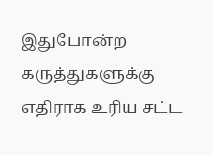இதுபோன்ற கருத்துகளுக்கு எதிராக உரிய சட்ட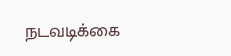நடவடிக்கை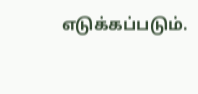எடுக்கப்படும்.